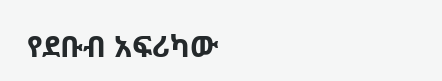የደቡብ አፍሪካው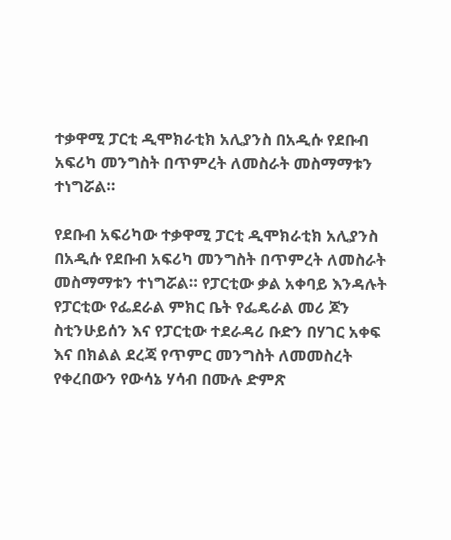ተቃዋሚ ፓርቲ ዲሞክራቲክ አሊያንስ በአዲሱ የደቡብ አፍሪካ መንግስት በጥምረት ለመስራት መስማማቱን ተነግሯል።

የደቡብ አፍሪካው ተቃዋሚ ፓርቲ ዲሞክራቲክ አሊያንስ በአዲሱ የደቡብ አፍሪካ መንግስት በጥምረት ለመስራት መስማማቱን ተነግሯል። የፓርቲው ቃል አቀባይ እንዳሉት የፓርቲው የፌደራል ምክር ቤት የፌዴራል መሪ ጆን ስቲንሁይሰን እና የፓርቲው ተደራዳሪ ቡድን በሃገር አቀፍ እና በክልል ደረጃ የጥምር መንግስት ለመመስረት የቀረበውን የውሳኔ ሃሳብ በሙሉ ድምጽ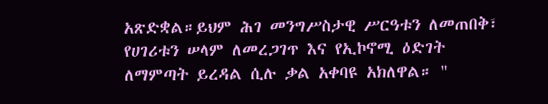አጽድቋል።ይህም ሕገ መንግሥስታዊ ሥርዓቱን ለመጠበቅ፣ የሀገሪቱን ሠላም ለመረጋገጥ እና የኢኮኖሚ ዕድገት ለማምጣት ይረዳል ሲሉ ቃል አቀባዩ አክለዋል። "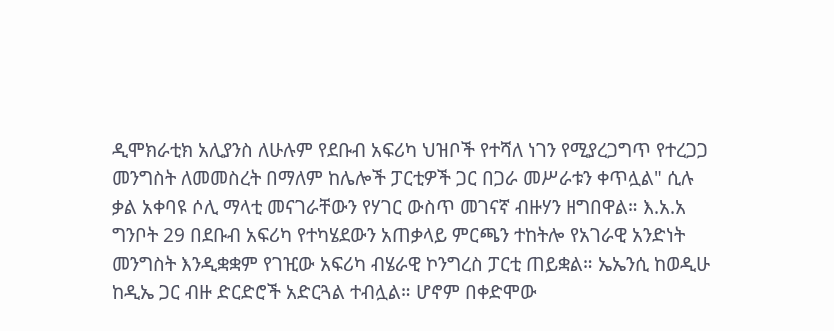ዲሞክራቲክ አሊያንስ ለሁሉም የደቡብ አፍሪካ ህዝቦች የተሻለ ነገን የሚያረጋግጥ የተረጋጋ መንግስት ለመመስረት በማለም ከሌሎች ፓርቲዎች ጋር በጋራ መሥራቱን ቀጥሏል" ሲሉ ቃል አቀባዩ ሶሊ ማላቲ መናገራቸውን የሃገር ውስጥ መገናኛ ብዙሃን ዘግበዋል። እ.አ.አ ግንቦት 29 በደቡብ አፍሪካ የተካሄደውን አጠቃላይ ምርጫን ተከትሎ የአገራዊ አንድነት መንግስት እንዲቋቋም የገዢው አፍሪካ ብሄራዊ ኮንግረስ ፓርቲ ጠይቋል። ኤኤንሲ ከወዲሁ ከዲኤ ጋር ብዙ ድርድሮች አድርጓል ተብሏል። ሆኖም በቀድሞው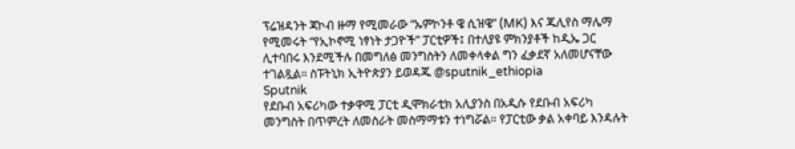ፕሬዝዳንት ጃኮብ ዙማ የሚመራው “ኡምኮንቶ ዌ ሲዝዌ” (MK) እና ጁሊየስ ማሌማ የሚመሩት “የኢኮኖሚ ነፃነት ታጋዮች” ፓርቲዎች፤ በተለያዩ ምክንያቶች ከዲኤ ጋር ሊተባበሩ እንደሚችሉ በመግለፅ መንግስትን ለመቀላቀል ግን ፈቃደኛ አለመሆናቸው ተገልጿል። ስፑትኒክ ኢትዮጵያን ይወዳጁ @sputnik_ethiopia
Sputnik
የደቡብ አፍሪካው ተቃዋሚ ፓርቲ ዲሞክራቲክ አሊያንስ በአዲሱ የደቡብ አፍሪካ መንግስት በጥምረት ለመስራት መስማማቱን ተነግሯል። የፓርቲው ቃል አቀባይ እንዳሉት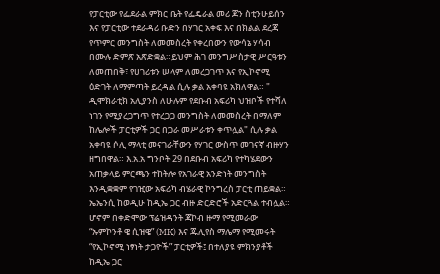የፓርቲው የፌደራል ምክር ቤት የፌዴራል መሪ ጆን ስቲንሁይሰን እና የፓርቲው ተደራዳሪ ቡድን በሃገር አቀፍ እና በክልል ደረጃ የጥምር መንግስት ለመመስረት የቀረበውን የውሳኔ ሃሳብ በሙሉ ድምጽ አጽድቋል።ይህም ሕገ መንግሥስታዊ ሥርዓቱን ለመጠበቅ፣ የሀገሪቱን ሠላም ለመረጋገጥ እና የኢኮኖሚ ዕድገት ለማምጣት ይረዳል ሲሉ ቃል አቀባዩ አክለዋል። " ዲሞክራቲክ አሊያንስ ለሁሉም የደቡብ አፍሪካ ህዝቦች የተሻለ ነገን የሚያረጋግጥ የተረጋጋ መንግስት ለመመስረት በማለም ከሌሎች ፓርቲዎች ጋር በጋራ መሥራቱን ቀጥሏል" ሲሉ ቃል አቀባዩ ሶሊ ማላቲ መናገራቸውን የሃገር ውስጥ መገናኛ ብዙሃን ዘግበዋል። እ.አ.አ ግንቦት 29 በደቡብ አፍሪካ የተካሄደውን አጠቃላይ ምርጫን ተከትሎ የአገራዊ አንድነት መንግስት እንዲቋቋም የገዢው አፍሪካ ብሄራዊ ኮንግረስ ፓርቲ ጠይቋል። ኤኤንሲ ከወዲሁ ከዲኤ ጋር ብዙ ድርድሮች አድርጓል ተብሏል። ሆኖም በቀድሞው ፕሬዝዳንት ጃኮብ ዙማ የሚመራው “ኡምኮንቶ ዌ ሲዝዌ” (MK) እና ጁሊየስ ማሌማ የሚመሩት “የኢኮኖሚ ነፃነት ታጋዮች” ፓርቲዎች፤ በተለያዩ ምክንያቶች ከዲኤ ጋር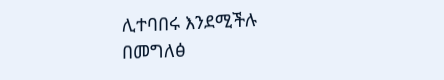ሊተባበሩ እንደሚችሉ በመግለፅ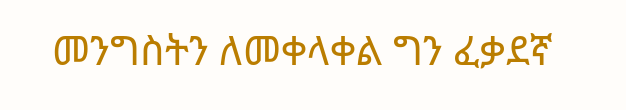መንግስትን ለመቀላቀል ግን ፈቃደኛ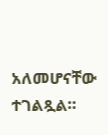አለመሆናቸው ተገልጿል።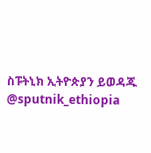ስፑትኒክ ኢትዮጵያን ይወዳጁ @sputnik_ethiopia